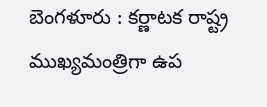బెంగళూరు : కర్ణాటక రాష్ట్ర ముఖ్యమంత్రిగా ఉప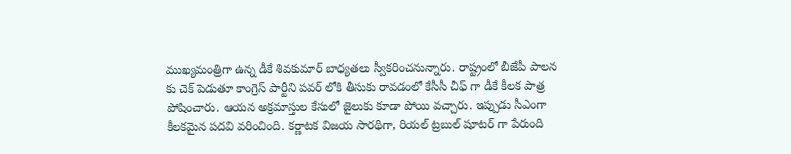ముఖ్యమంత్రిగా ఉన్న డీకే శివకుమార్ బాధ్యతలు స్వీకరించనున్నారు. రాష్ట్రంలో బీజేపీ పాలన కు చెక్ పెడుతూ కాంగ్రెస్ పార్టీని పవర్ లోకి తీసుకు రావడంలో కేసీసీ చీఫ్ గా డీకే కీలక పాత్ర పోషించారు. ఆయన అక్రమాస్తుల కేసులో జైలుకు కూడా పోయి వచ్చారు. ఇప్పుడు సీఎంగా కీలకమైన పదవి వరించింది. కర్ణాటక విజయ సారథిగా, రియల్ ట్రబుల్ షూటర్ గా పేరుంది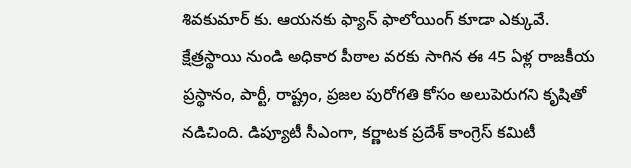శివకుమార్ కు. ఆయనకు ఫ్యాన్ ఫాలోయింగ్ కూడా ఎక్కువే. క్షేత్రస్థాయి నుండి అధికార పీఠాల వరకు సాగిన ఈ 45 ఏళ్ల రాజకీయ ప్రస్థానం, పార్టీ, రాష్ట్రం, ప్రజల పురోగతి కోసం అలుపెరుగని కృషితో నడిచింది. డిప్యూటీ సీఎంగా, కర్ణాటక ప్రదేశ్ కాంగ్రెస్ కమిటీ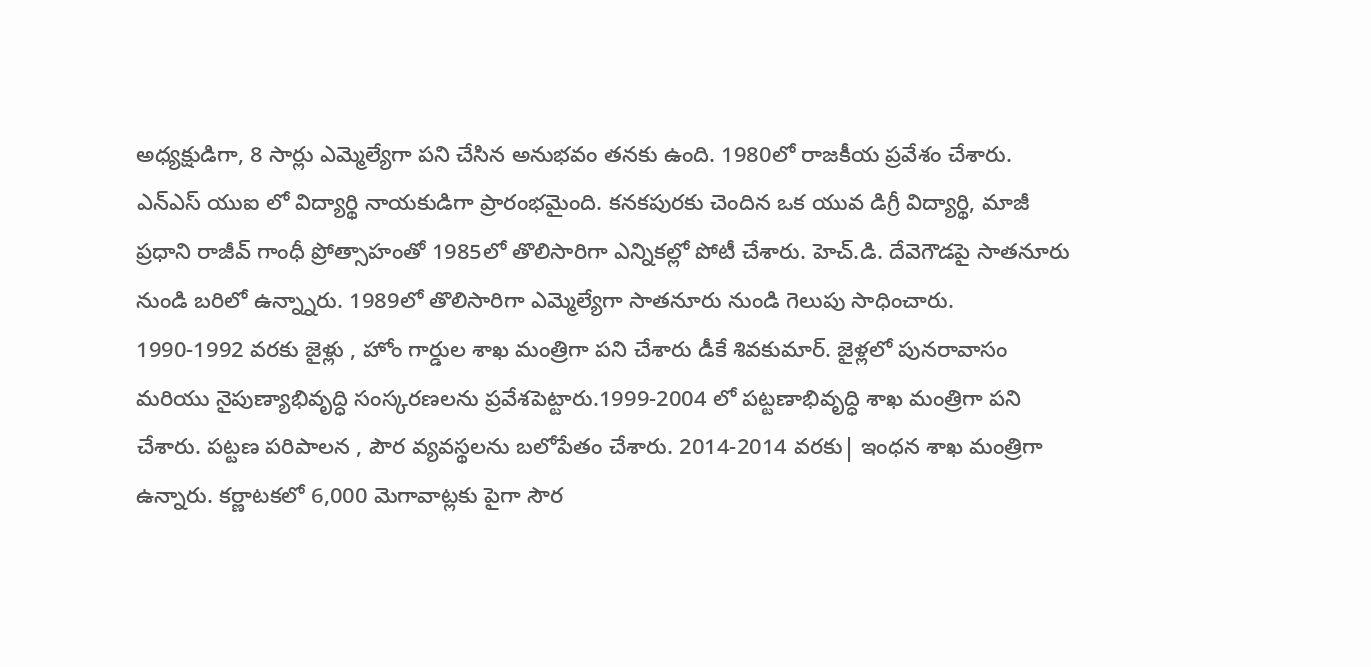అధ్యక్షుడిగా, 8 సార్లు ఎమ్మెల్యేగా పని చేసిన అనుభవం తనకు ఉంది. 1980లో రాజకీయ ప్రవేశం చేశారు. ఎన్ఎస్ యుఐ లో విద్యార్థి నాయకుడిగా ప్రారంభమైంది. కనకపురకు చెందిన ఒక యువ డిగ్రీ విద్యార్థి, మాజీ ప్రధాని రాజీవ్ గాంధీ ప్రోత్సాహంతో 1985లో తొలిసారిగా ఎన్నికల్లో పోటీ చేశారు. హెచ్.డి. దేవెగౌడపై సాతనూరు నుండి బరిలో ఉన్న్నారు. 1989లో తొలిసారిగా ఎమ్మెల్యేగా సాతనూరు నుండి గెలుపు సాధించారు.
1990-1992 వరకు జైళ్లు , హోం గార్డుల శాఖ మంత్రిగా పని చేశారు డీకే శివకుమార్. జైళ్లలో పునరావాసం మరియు నైపుణ్యాభివృద్ధి సంస్కరణలను ప్రవేశపెట్టారు.1999-2004 లో పట్టణాభివృద్ధి శాఖ మంత్రిగా పని చేశారు. పట్టణ పరిపాలన , పౌర వ్యవస్థలను బలోపేతం చేశారు. 2014-2014 వరకు| ఇంధన శాఖ మంత్రిగా ఉన్నారు. కర్ణాటకలో 6,000 మెగావాట్లకు పైగా సౌర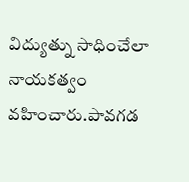విద్యుత్ను సాధించేలా నాయకత్వం వహించారు.పావగడ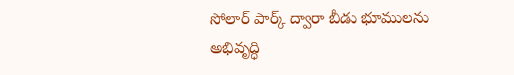సోలార్ పార్క్ ద్వారా బీడు భూములను అభివృద్ధి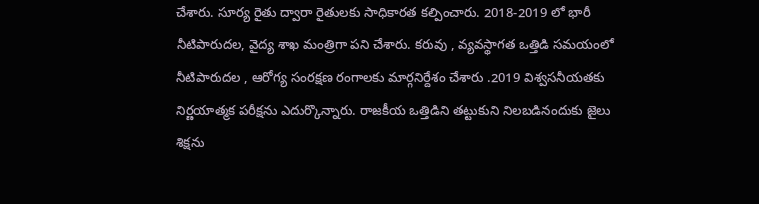చేశారు. సూర్య రైతు ద్వారా రైతులకు సాధికారత కల్పించారు. 2018-2019 లో భారీ నీటిపారుదల, వైద్య శాఖ మంత్రిగా పని చేశారు. కరువు , వ్యవస్థాగత ఒత్తిడి సమయంలో నీటిపారుదల , ఆరోగ్య సంరక్షణ రంగాలకు మార్గనిర్దేశం చేశారు .2019 విశ్వసనీయతకు నిర్ణయాత్మక పరీక్షను ఎదుర్కొన్నారు. రాజకీయ ఒత్తిడిని తట్టుకుని నిలబడినందుకు జైలు శిక్షను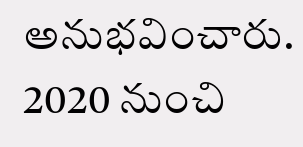అనుభవించారు. 2020 నుంచి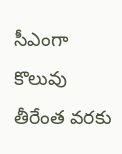సీఎంగా కొలువు తీరేంత వరకు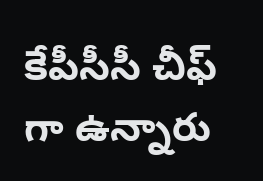కేపీసీసీ చీఫ్ గా ఉన్నారు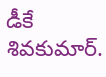డీకే శివకుమార్.